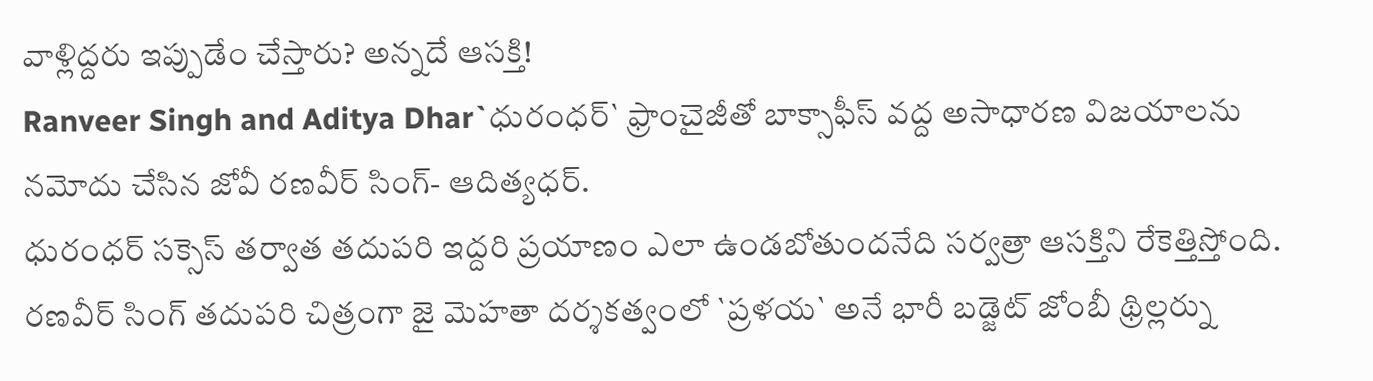వాళ్లిద్దరు ఇప్పుడేం చేస్తారు? అన్నదే ఆసక్తి!
Ranveer Singh and Aditya Dhar`ధురంధర్` ఫ్రాంచైజీతో బాక్సాఫీస్ వద్ద అసాధారణ విజయాలను నమోదు చేసిన జోవీ రణవీర్ సింగ్- ఆదిత్యధర్.
ధురంధర్ సక్సెస్ తర్వాత తదుపరి ఇద్దరి ప్రయాణం ఎలా ఉండబోతుందనేది సర్వత్రా ఆసక్తిని రేకెత్తిస్తోంది. రణవీర్ సింగ్ తదుపరి చిత్రంగా జై మెహతా దర్శకత్వంలో `ప్రళయ` అనే భారీ బడ్జెట్ జోంబీ థ్రిల్లర్ను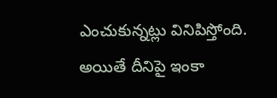ఎంచుకున్నట్లు వినిపిస్తోంది. అయితే దీనిపై ఇంకా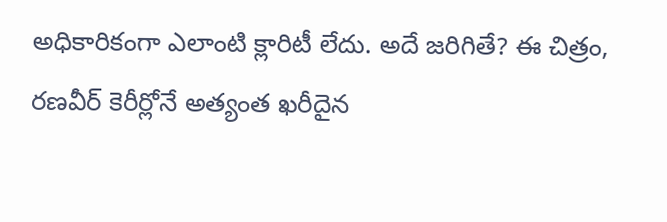అధికారికంగా ఎలాంటి క్లారిటీ లేదు. అదే జరిగితే? ఈ చిత్రం, రణవీర్ కెరీర్లోనే అత్యంత ఖరీదైన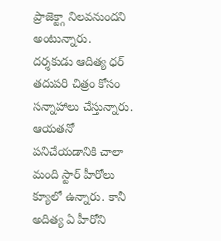ప్రాజెక్ట్గా నిలవనుందని అంటున్నారు.
దర్శకుడు ఆదిత్య ధర్ తదుపరి చిత్రం కోసం సన్నాహాలు చేస్తున్నారు. ఆయతనో పనిచేయడానికి చాలా మంది స్టార్ హీరోలు క్యూలో ఉన్నారు. కానీ అదిత్య ఏ హీరోని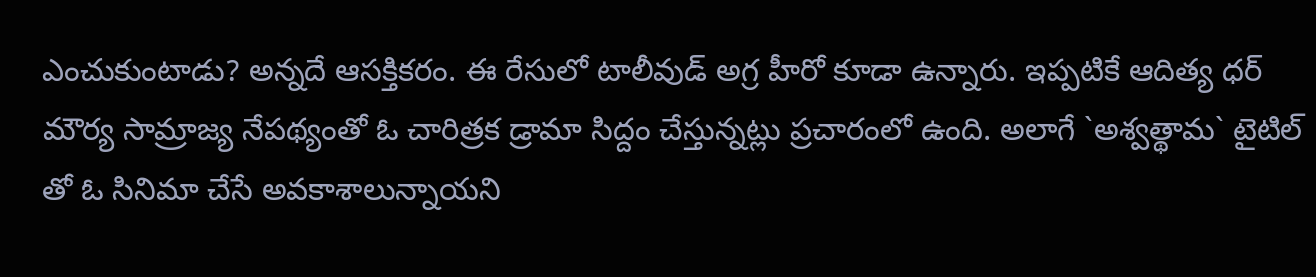ఎంచుకుంటాడు? అన్నదే ఆసక్తికరం. ఈ రేసులో టాలీవుడ్ అగ్ర హీరో కూడా ఉన్నారు. ఇప్పటికే ఆదిత్య ధర్ మౌర్య సామ్రాజ్య నేపథ్యంతో ఓ చారిత్రక డ్రామా సిద్దం చేస్తున్నట్లు ప్రచారంలో ఉంది. అలాగే `అశ్వత్థామ` టైటిల్ తో ఓ సినిమా చేసే అవకాశాలున్నాయని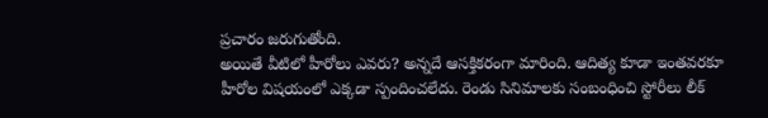ప్రచారం జరుగుతోంది.
అయితే వీటిలో హీరోలు ఎవరు? అన్నదే ఆసక్తికరంగా మారింది. ఆదిత్య కూడా ఇంతవరకూ హీరోల విషయంలో ఎక్కడా స్పందించలేదు. రెండు సినిమాలకు సంబంధించి స్టోరీలు లీక్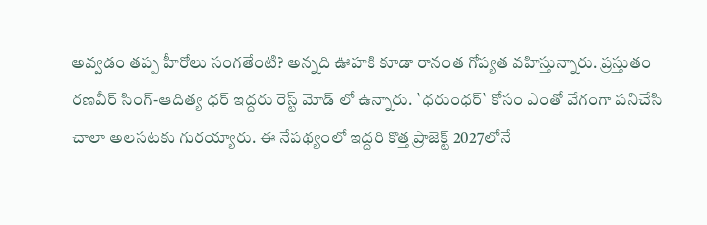అవ్వడం తప్ప హీరోలు సంగతేంటి? అన్నది ఊహకి కూడా రానంత గోప్యత వహిస్తున్నారు. ప్రస్తుతం రణవీర్ సింగ్-ఆదిత్య ధర్ ఇద్దరు రెస్ట్ మోడ్ లో ఉన్నారు. `ధరుంధర్` కోసం ఎంతో వేగంగా పనిచేసి చాలా అలసటకు గురయ్యారు. ఈ నేపథ్యంలో ఇద్దరి కొత్త ప్రాజెక్ట్ 2027లోనే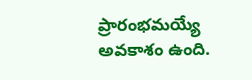ప్రారంభమయ్యే అవకాశం ఉంది.